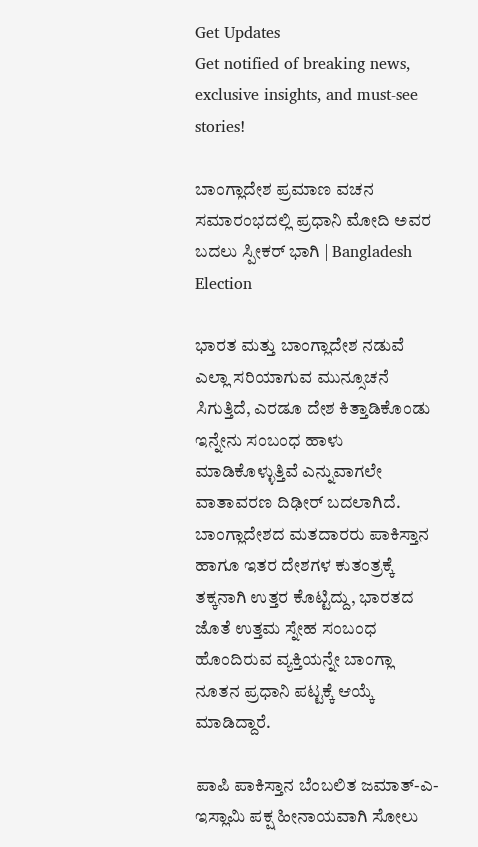Get Updates
Get notified of breaking news, exclusive insights, and must-see stories!

ಬಾಂಗ್ಲಾದೇಶ ಪ್ರಮಾಣ ವಚನ ಸಮಾರಂಭದಲ್ಲಿ ಪ್ರಧಾನಿ ಮೋದಿ ಅವರ ಬದಲು ಸ್ಪೀಕರ್ ಭಾಗಿ | Bangladesh Election

ಭಾರತ ಮತ್ತು ಬಾಂಗ್ಲಾದೇಶ ನಡುವೆ ಎಲ್ಲಾ ಸರಿಯಾಗುವ ಮುನ್ಸೂಚನೆ ಸಿಗುತ್ತಿದೆ, ಎರಡೂ ದೇಶ ಕಿತ್ತಾಡಿಕೊಂಡು ಇನ್ನೇನು ಸಂಬಂಧ ಹಾಳು ಮಾಡಿಕೊಳ್ಳುತ್ತಿವೆ ಎನ್ನುವಾಗಲೇ ವಾತಾವರಣ ದಿಢೀರ್ ಬದಲಾಗಿದೆ. ಬಾಂಗ್ಲಾದೇಶದ ಮತದಾರರು ಪಾಕಿಸ್ತಾನ ಹಾಗೂ ಇತರ ದೇಶಗಳ ಕುತಂತ್ರಕ್ಕೆ ತಕ್ಕನಾಗಿ ಉತ್ತರ ಕೊಟ್ಟಿದ್ದು, ಭಾರತದ ಜೊತೆ ಉತ್ತಮ ಸ್ನೇಹ ಸಂಬಂಧ ಹೊಂದಿರುವ ವ್ಯಕ್ತಿಯನ್ನೇ ಬಾಂಗ್ಲಾ ನೂತನ ಪ್ರಧಾನಿ ಪಟ್ಟಕ್ಕೆ ಆಯ್ಕೆ ಮಾಡಿದ್ದಾರೆ.

ಪಾಪಿ ಪಾಕಿಸ್ತಾನ ಬೆಂಬಲಿತ ಜಮಾತ್-ಎ-ಇಸ್ಲಾಮಿ ಪಕ್ಷ ಹೀನಾಯವಾಗಿ ಸೋಲು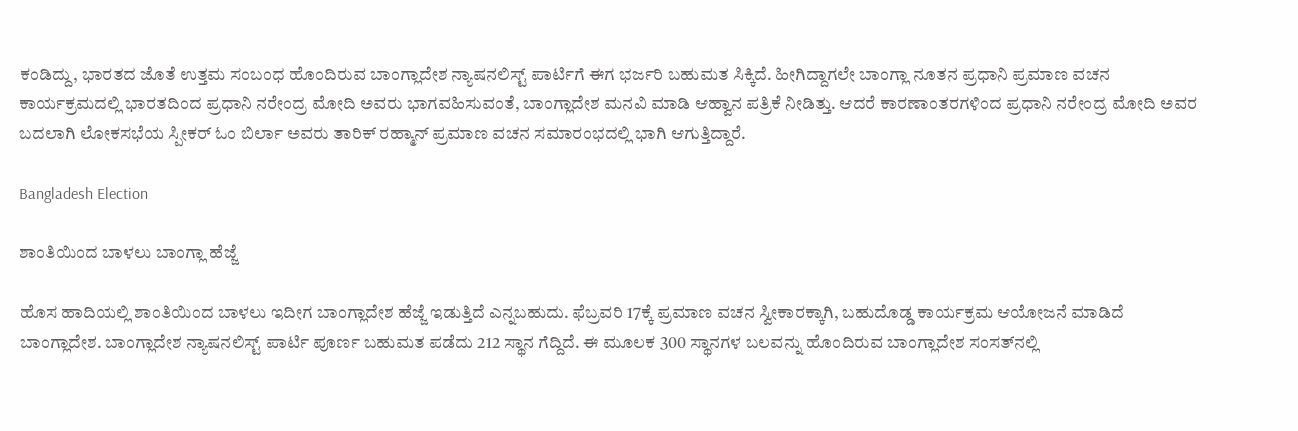ಕಂಡಿದ್ದು, ಭಾರತದ ಜೊತೆ ಉತ್ತಮ ಸಂಬಂಧ ಹೊಂದಿರುವ ಬಾಂಗ್ಲಾದೇಶ ನ್ಯಾಷನಲಿಸ್ಟ್ ಪಾರ್ಟಿಗೆ ಈಗ ಭರ್ಜರಿ ಬಹುಮತ ಸಿಕ್ಕಿದೆ. ಹೀಗಿದ್ದಾಗಲೇ ಬಾಂಗ್ಲಾ ನೂತನ ಪ್ರಧಾನಿ ಪ್ರಮಾಣ ವಚನ ಕಾರ್ಯಕ್ರಮದಲ್ಲಿ ಭಾರತದಿಂದ ಪ್ರಧಾನಿ ನರೇಂದ್ರ ಮೋದಿ ಅವರು ಭಾಗವಹಿಸುವಂತೆ, ಬಾಂಗ್ಲಾದೇಶ ಮನವಿ ಮಾಡಿ ಆಹ್ವಾನ ಪತ್ರಿಕೆ ನೀಡಿತ್ತು. ಆದರೆ ಕಾರಣಾಂತರಗಳಿಂದ ಪ್ರಧಾನಿ ನರೇಂದ್ರ ಮೋದಿ ಅವರ ಬದಲಾಗಿ ಲೋಕಸಭೆಯ ಸ್ಪೀಕರ್ ಓಂ ಬಿರ್ಲಾ ಅವರು ತಾರಿಕ್ ರಹ್ಮಾನ್ ಪ್ರಮಾಣ ವಚನ ಸಮಾರಂಭದಲ್ಲಿ ಭಾಗಿ ಆಗುತ್ತಿದ್ದಾರೆ.

Bangladesh Election

ಶಾಂತಿಯಿಂದ ಬಾಳಲು ಬಾಂಗ್ಲಾ ಹೆಜ್ಜೆ

ಹೊಸ ಹಾದಿಯಲ್ಲಿ ಶಾಂತಿಯಿಂದ ಬಾಳಲು ಇದೀಗ ಬಾಂಗ್ಲಾದೇಶ ಹೆಜ್ಜೆ ಇಡುತ್ತಿದೆ ಎನ್ನಬಹುದು. ಫೆಬ್ರವರಿ 17ಕ್ಕೆ ಪ್ರಮಾಣ ವಚನ ಸ್ವೀಕಾರಕ್ಕಾಗಿ, ಬಹುದೊಡ್ಡ ಕಾರ್ಯಕ್ರಮ ಆಯೋಜನೆ ಮಾಡಿದೆ ಬಾಂಗ್ಲಾದೇಶ. ಬಾಂಗ್ಲಾದೇಶ ನ್ಯಾಷನಲಿಸ್ಟ್ ಪಾರ್ಟಿ ಪೂರ್ಣ ಬಹುಮತ ಪಡೆದು 212 ಸ್ಥಾನ ಗೆದ್ದಿದೆ. ಈ ಮೂಲಕ 300 ಸ್ಥಾನಗಳ ಬಲವನ್ನು ಹೊಂದಿರುವ ಬಾಂಗ್ಲಾದೇಶ ಸಂಸತ್‌ನಲ್ಲಿ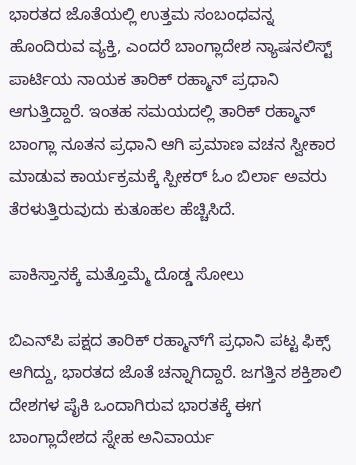ಭಾರತದ ಜೊತೆಯಲ್ಲಿ ಉತ್ತಮ ಸಂಬಂಧವನ್ನ ಹೊಂದಿರುವ ವ್ಯಕ್ತಿ, ಎಂದರೆ ಬಾಂಗ್ಲಾದೇಶ ನ್ಯಾಷನಲಿಸ್ಟ್ ಪಾರ್ಟಿಯ ನಾಯಕ ತಾರಿಕ್ ರಹ್ಮಾನ್ ಪ್ರಧಾನಿ ಆಗುತ್ತಿದ್ದಾರೆ. ಇಂತಹ ಸಮಯದಲ್ಲಿ ತಾರಿಕ್ ರಹ್ಮಾನ್ ಬಾಂಗ್ಲಾ ನೂತನ ಪ್ರಧಾನಿ ಆಗಿ ಪ್ರಮಾಣ ವಚನ ಸ್ವೀಕಾರ ಮಾಡುವ ಕಾರ್ಯಕ್ರಮಕ್ಕೆ ಸ್ಪೀಕರ್ ಓಂ ಬಿರ್ಲಾ ಅವರು ತೆರಳುತ್ತಿರುವುದು ಕುತೂಹಲ ಹೆಚ್ಚಿಸಿದೆ.

ಪಾಕಿಸ್ತಾನಕ್ಕೆ ಮತ್ತೊಮ್ಮೆ ದೊಡ್ಡ ಸೋಲು

ಬಿಎನ್‌ಪಿ ಪಕ್ಷದ ತಾರಿಕ್ ರಹ್ಮಾನ್‌ಗೆ ಪ್ರಧಾನಿ ಪಟ್ಟ ಫಿಕ್ಸ್ ಆಗಿದ್ದು, ಭಾರತದ ಜೊತೆ ಚನ್ನಾಗಿದ್ದಾರೆ. ಜಗತ್ತಿನ ಶಕ್ತಿಶಾಲಿ ದೇಶಗಳ ಪೈಕಿ ಒಂದಾಗಿರುವ ಭಾರತಕ್ಕೆ ಈಗ ಬಾಂಗ್ಲಾದೇಶದ ಸ್ನೇಹ ಅನಿವಾರ್ಯ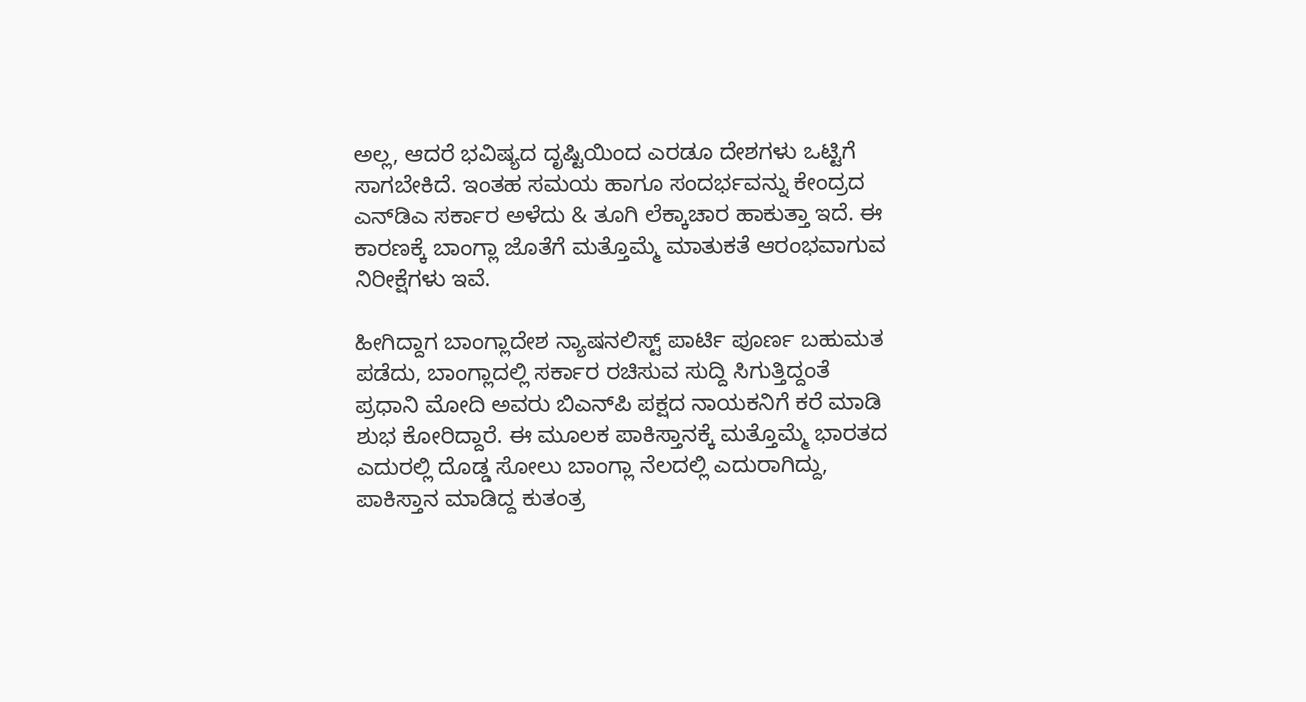ಅಲ್ಲ, ಆದರೆ ಭವಿಷ್ಯದ ದೃಷ್ಟಿಯಿಂದ ಎರಡೂ ದೇಶಗಳು ಒಟ್ಟಿಗೆ ಸಾಗಬೇಕಿದೆ. ಇಂತಹ ಸಮಯ ಹಾಗೂ ಸಂದರ್ಭವನ್ನು ಕೇಂದ್ರದ ಎನ್‌ಡಿಎ ಸರ್ಕಾರ ಅಳೆದು & ತೂಗಿ ಲೆಕ್ಕಾಚಾರ ಹಾಕುತ್ತಾ ಇದೆ. ಈ ಕಾರಣಕ್ಕೆ ಬಾಂಗ್ಲಾ ಜೊತೆಗೆ ಮತ್ತೊಮ್ಮೆ ಮಾತುಕತೆ ಆರಂಭವಾಗುವ ನಿರೀಕ್ಷೆಗಳು ಇವೆ.

ಹೀಗಿದ್ದಾಗ ಬಾಂಗ್ಲಾದೇಶ ನ್ಯಾಷನಲಿಸ್ಟ್ ಪಾರ್ಟಿ ಪೂರ್ಣ ಬಹುಮತ ಪಡೆದು, ಬಾಂಗ್ಲಾದಲ್ಲಿ ಸರ್ಕಾರ ರಚಿಸುವ ಸುದ್ದಿ ಸಿಗುತ್ತಿದ್ದಂತೆ ಪ್ರಧಾನಿ ಮೋದಿ ಅವರು ಬಿಎನ್‌ಪಿ ಪಕ್ಷದ ನಾಯಕನಿಗೆ ಕರೆ ಮಾಡಿ ಶುಭ ಕೋರಿದ್ದಾರೆ. ಈ ಮೂಲಕ ಪಾಕಿಸ್ತಾನಕ್ಕೆ ಮತ್ತೊಮ್ಮೆ ಭಾರತದ ಎದುರಲ್ಲಿ ದೊಡ್ಡ ಸೋಲು ಬಾಂಗ್ಲಾ ನೆಲದಲ್ಲಿ ಎದುರಾಗಿದ್ದು, ಪಾಕಿಸ್ತಾನ ಮಾಡಿದ್ದ ಕುತಂತ್ರ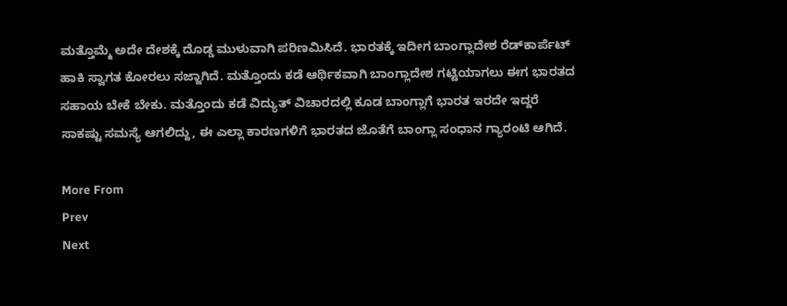ಮತ್ತೊಮ್ಮೆ ಅದೇ ದೇಶಕ್ಕೆ ದೊಡ್ಡ ಮುಳುವಾಗಿ ಪರಿಣಮಿಸಿದೆ. ಭಾರತಕ್ಕೆ ಇದೀಗ ಬಾಂಗ್ಲಾದೇಶ ರೆಡ್‌ಕಾರ್ಪೆಟ್ ಹಾಕಿ ಸ್ವಾಗತ ಕೋರಲು ಸಜ್ಜಾಗಿದೆ. ಮತ್ತೊಂದು ಕಡೆ ಆರ್ಥಿಕವಾಗಿ ಬಾಂಗ್ಲಾದೇಶ ಗಟ್ಟಿಯಾಗಲು ಈಗ ಭಾರತದ ಸಹಾಯ ಬೇಕೆ ಬೇಕು. ಮತ್ತೊಂದು ಕಡೆ ವಿದ್ಯುತ್ ವಿಚಾರದಲ್ಲಿ ಕೂಡ ಬಾಂಗ್ಲಾಗೆ ಭಾರತ ಇರದೇ ಇದ್ದರೆ ಸಾಕಷ್ಟು ಸಮಸ್ಯೆ ಆಗಲಿದ್ದು, ಈ ಎಲ್ಲಾ ಕಾರಣಗಳಿಗೆ ಭಾರತದ ಜೊತೆಗೆ ಬಾಂಗ್ಲಾ ಸಂಧಾನ ಗ್ಯಾರಂಟಿ ಆಗಿದೆ.

More From
Prev
Next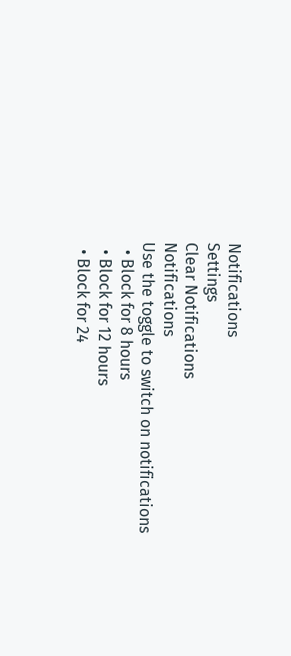Notifications
Settings
Clear Notifications
Notifications
Use the toggle to switch on notifications
  • Block for 8 hours
  • Block for 12 hours
  • Block for 24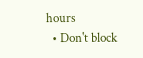hours
  • Don't block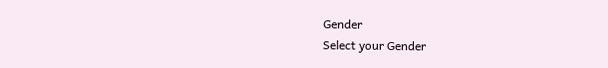Gender
Select your Gender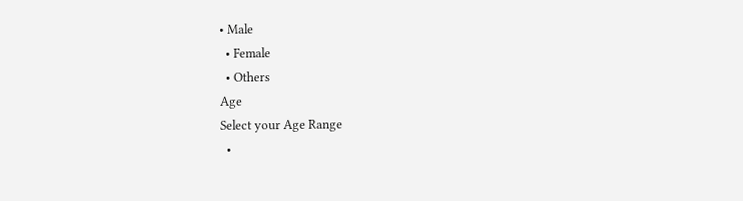• Male
  • Female
  • Others
Age
Select your Age Range
  •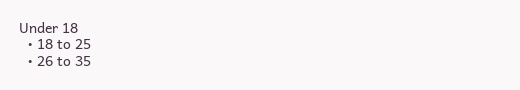Under 18
  • 18 to 25
  • 26 to 35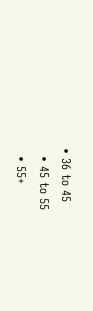• 36 to 45
  • 45 to 55
  • 55+